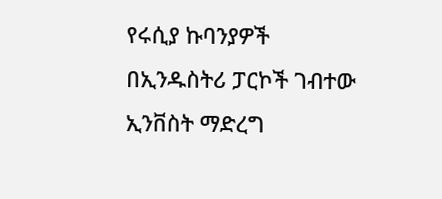የሩሲያ ኩባንያዎች በኢንዱስትሪ ፓርኮች ገብተው ኢንቨስት ማድረግ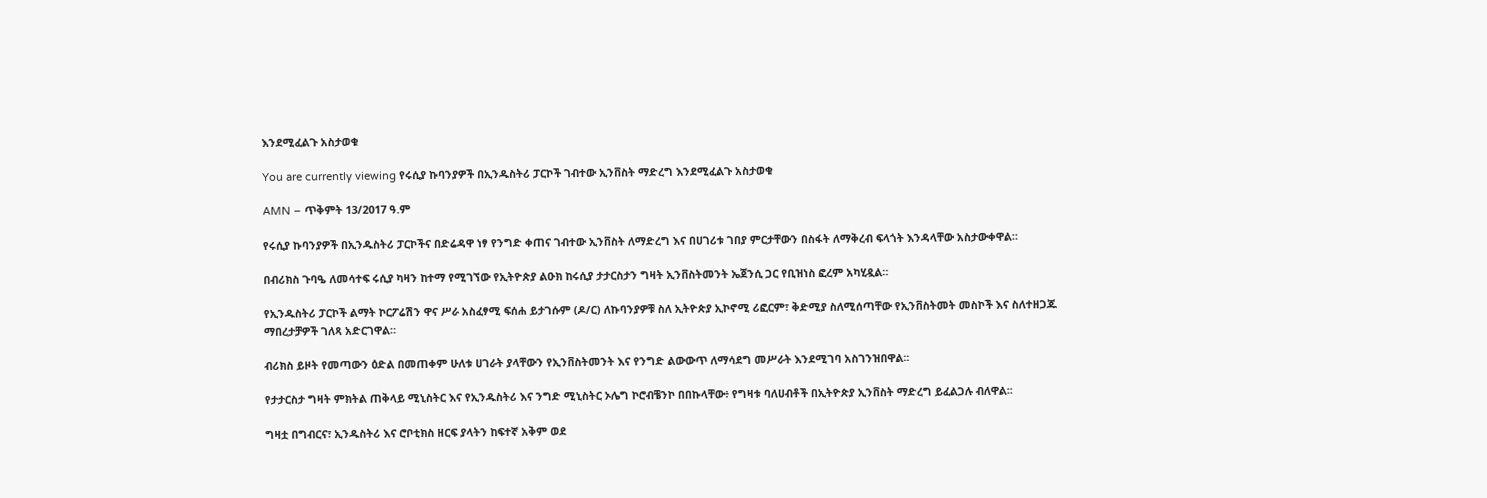እንደሚፈልጉ አስታወቁ

You are currently viewing የሩሲያ ኩባንያዎች በኢንዱስትሪ ፓርኮች ገብተው ኢንቨስት ማድረግ እንደሚፈልጉ አስታወቁ

AMN – ጥቅምት 13/2017 ዓ.ም

የሩሲያ ኩባንያዎች በኢንዱስትሪ ፓርኮችና በድሬዳዋ ነፃ የንግድ ቀጠና ገብተው ኢንቨስት ለማድረግ እና በሀገሪቱ ገበያ ምርታቸውን በስፋት ለማቅረብ ፍላጎት እንዳላቸው አስታውቀዋል።

በብሪክስ ጉባዔ ለመሳተፍ ሩሲያ ካዛን ከተማ የሚገኘው የኢትዮጵያ ልዑክ ከሩሲያ ታታርስታን ግዛት ኢንቨስትመንት ኤጀንሲ ጋር የቢዝነስ ፎረም አካሂዷል።

የኢንዱስትሪ ፓርኮች ልማት ኮርፖሬሽን ዋና ሥራ አስፈፃሚ ፍሰሐ ይታገሱም (ዶ/ር) ለኩባንያዎቹ ስለ ኢትዮጵያ ኢኮኖሚ ሪፎርም፣ ቅድሚያ ስለሚሰጣቸው የኢንቨስትመት መስኮች እና ስለተዘጋጁ ማበረታቻዎች ገለጻ አድርገዋል።

ብሪክስ ይዞት የመጣውን ዕድል በመጠቀም ሁለቱ ሀገራት ያላቸውን የኢንቨስትመንት እና የንግድ ልውውጥ ለማሳደግ መሥራት እንደሚገባ አስገንዝበዋል፡፡

የታታርስታ ግዛት ምክትል ጠቅላይ ሚኒስትር እና የኢንዱስትሪ እና ንግድ ሚኒስትር ኦሌግ ኮሮብቼንኮ በበኩላቸው፥ የግዛቱ ባለሀብቶች በኢትዮጵያ ኢንቨስት ማድረግ ይፈልጋሉ ብለዋል፡፡

ግዛቷ በግብርና፣ ኢንዱስትሪ እና ሮቦቲክስ ዘርፍ ያላትን ከፍተኛ አቅም ወደ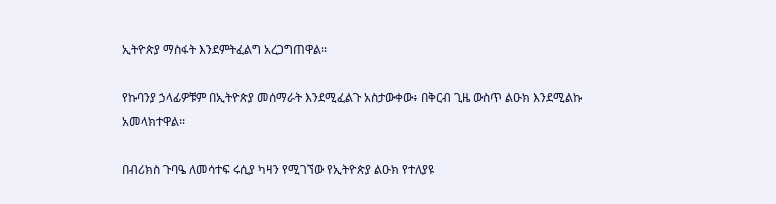ኢትዮጵያ ማስፋት እንደምትፈልግ አረጋግጠዋል፡፡

የኩባንያ ኃላፊዎቹም በኢትዮጵያ መሰማራት እንደሚፈልጉ አስታውቀው፥ በቅርብ ጊዜ ውስጥ ልዑክ እንደሚልኩ አመላክተዋል፡፡

በብሪክስ ጉባዔ ለመሳተፍ ሩሲያ ካዛን የሚገኘው የኢትዮጵያ ልዑክ የተለያዩ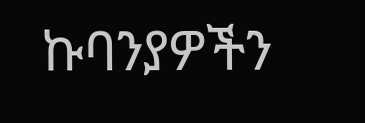ኩባንያዎችን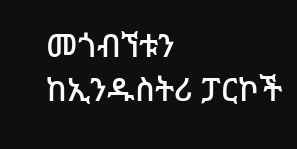መጎብኘቱን ከኢንዱስትሪ ፓርኮች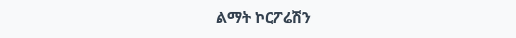ልማት ኮርፖሬሽን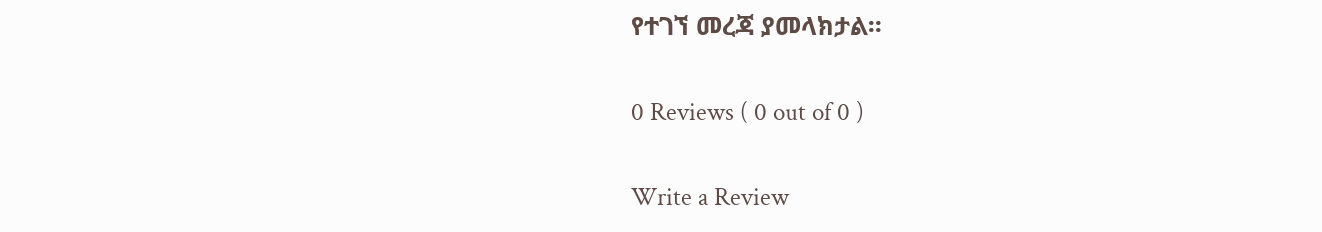የተገኘ መረጃ ያመላክታል፡፡

0 Reviews ( 0 out of 0 )

Write a Review